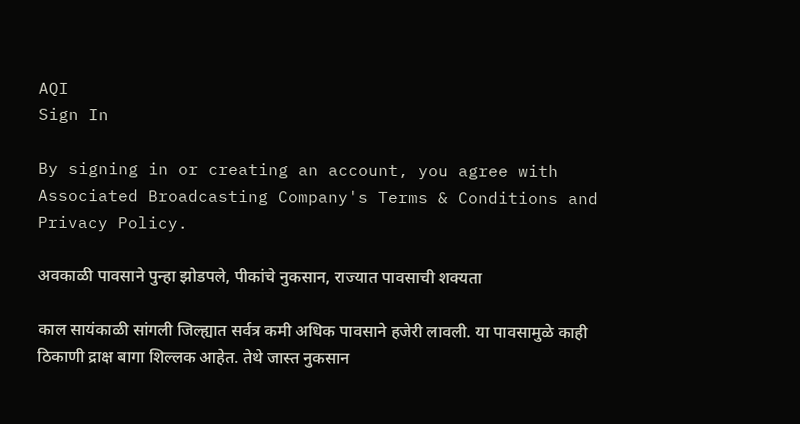AQI
Sign In

By signing in or creating an account, you agree with Associated Broadcasting Company's Terms & Conditions and Privacy Policy.

अवकाळी पावसाने पुन्हा झोडपले, पीकांचे नुकसान, राज्यात पावसाची शक्यता

काल सायंकाळी सांगली जिल्ह्यात सर्वत्र कमी अधिक पावसाने हजेरी लावली. या पावसामुळे काही ठिकाणी द्राक्ष बागा शिल्लक आहेत. तेथे जास्त नुकसान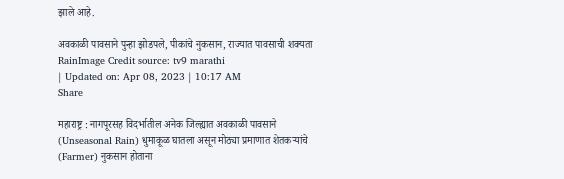झाले आहे.

अवकाळी पावसाने पुन्हा झोडपले, पीकांचे नुकसान, राज्यात पावसाची शक्यता
RainImage Credit source: tv9 marathi
| Updated on: Apr 08, 2023 | 10:17 AM
Share

महाराष्ट्र : नागपूरसह विदर्भातील अनेक जिल्ह्यात अवकाळी पावसाने (Unseasonal Rain) धुमाकूळ घातला असून मोठ्या प्रमाणात शेतकऱ्यांचे (Farmer) नुकसान होताना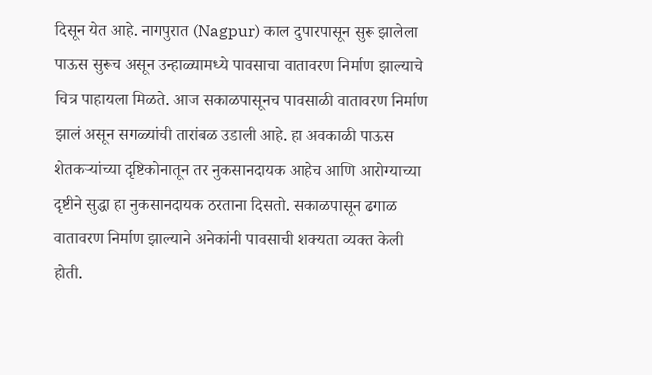दिसून येत आहे. नागपुरात (Nagpur) काल दुपारपासून सुरू झालेला पाऊस सुरूच असून उन्हाळ्यामध्ये पावसाचा वातावरण निर्माण झाल्याचे चित्र पाहायला मिळते. आज सकाळपासूनच पावसाळी वातावरण निर्माण झालं असून सगळ्यांची तारांबळ उडाली आहे. हा अवकाळी पाऊस शेतकऱ्यांच्या दृष्टिकोनातून तर नुकसानदायक आहेच आणि आरोग्याच्या दृष्टीने सुद्धा हा नुकसानदायक ठरताना दिसतो. सकाळपासून ढगाळ वातावरण निर्माण झाल्याने अनेकांनी पावसाची शक्यता व्यक्त केली होती.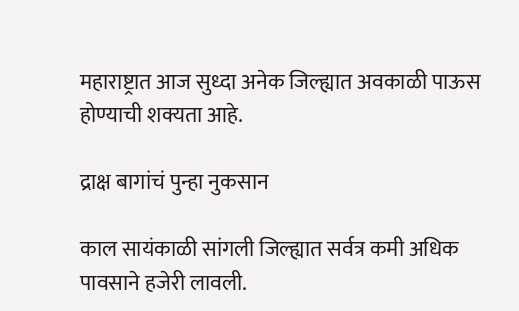महाराष्ट्रात आज सुध्दा अनेक जिल्ह्यात अवकाळी पाऊस होण्याची शक्यता आहे.

द्राक्ष बागांचं पुन्हा नुकसान

काल सायंकाळी सांगली जिल्ह्यात सर्वत्र कमी अधिक पावसाने हजेरी लावली.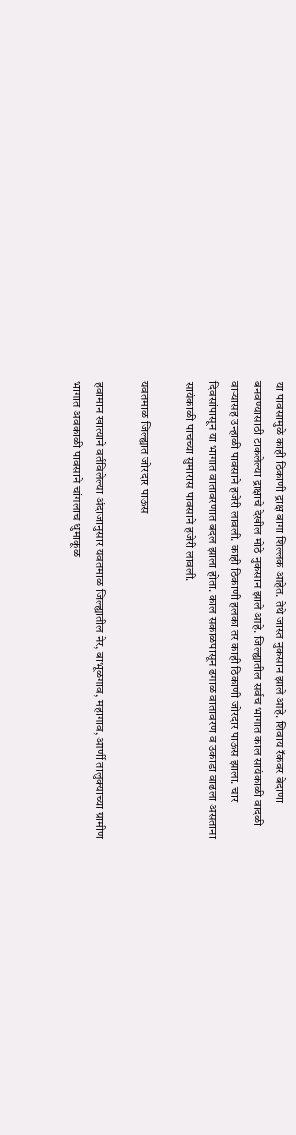या पावसामुळे काही ठिकाणी द्राक्ष बागा शिल्लक आहेत. तेथे जास्त नुकसान झाले आहे. शिवाय रॅकवर बेदाणा बनवण्यासाठी टाकलेल्या द्राक्षाचे देखील मोठे नुकसान झाले आहे. जिल्ह्यातील सर्वच भागात काल सायंकाळी वादळी वाऱ्यासह उन्हाळी पावसाने हजेरी लावली. काही ठिकाणी हलका तर काही ठिकाणी जोरदार पाऊस झाला. चार दिवसांपासून या भागात वातावरणात बदल झाला होता. काल सकाळपासून ढगाळ वातावरण व उकाडा वाढला असताना सायंकाळी पाचच्या सुमारास पावसाने हजेरी लावली.

यवतमाळ जिल्ह्यात जोरदार पाऊस

हवामान खात्याने वर्तविलेल्या अंदाजानुसार यवतमाळ जिल्ह्यातील नेर, बाभूळगाव, महागाव, आर्णी तालुक्याच्या ग्रामीण भागात अवकाळी पावसाने चांगलाच धुमाकूळ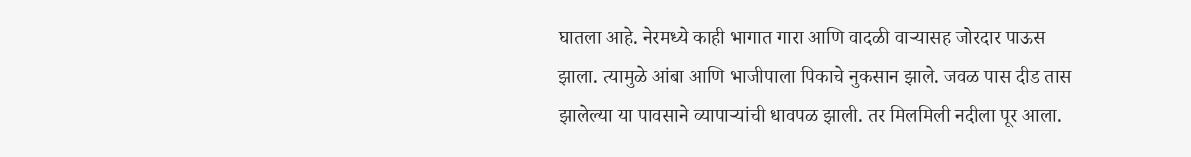घातला आहे. नेरमध्ये काही भागात गारा आणि वादळी वाऱ्यासह जोरदार पाऊस झाला. त्यामुळे आंबा आणि भाजीपाला पिकाचे नुकसान झाले. जवळ पास दीड तास झालेल्या या पावसाने व्यापाऱ्यांची धावपळ झाली. तर मिलमिली नदीला पूर आला.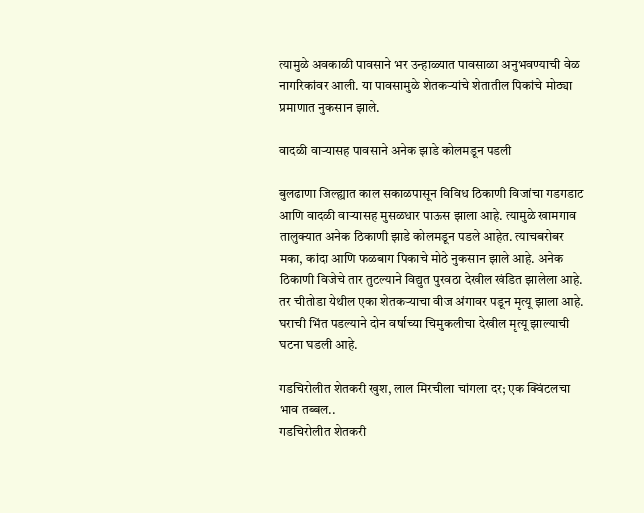त्यामुळे अवकाळी पावसाने भर उन्हाळ्यात पावसाळा अनुभवण्याची वेळ नागरिकांवर आली. या पावसामुळे शेतकऱ्यांचे शेतातील पिकांचे मोठ्या प्रमाणात नुकसान झाले.

वादळी वाऱ्यासह पावसाने अनेक झाडे कोलमडून पडली

बुलढाणा जिल्ह्यात काल सकाळपासून विविध ठिकाणी विजांचा गडगडाट आणि वादळी वाऱ्यासह मुसळधार पाऊस झाला आहे. त्यामुळे खामगाव तालुक्यात अनेक ठिकाणी झाडे कोलमडून पडले आहेत. त्याचबरोबर मका, कांदा आणि फळबाग पिकाचे मोठे नुकसान झाले आहे. अनेक ठिकाणी विजेचे तार तुटल्याने विद्युत पुरवठा देखील खंडित झालेला आहे. तर चीतोडा येथील एका शेतकऱ्याचा वीज अंगावर पडून मृत्यू झाला आहे. घराची भिंत पडल्याने दोन वर्षाच्या चिमुकलीचा देखील मृत्यू झाल्याची घटना घडली आहे.

गडचिरोलीत शेतकरी खुश, लाल मिरचीला चांगला दर; एक क्विंटलचा भाव तब्बल..
गडचिरोलीत शेतकरी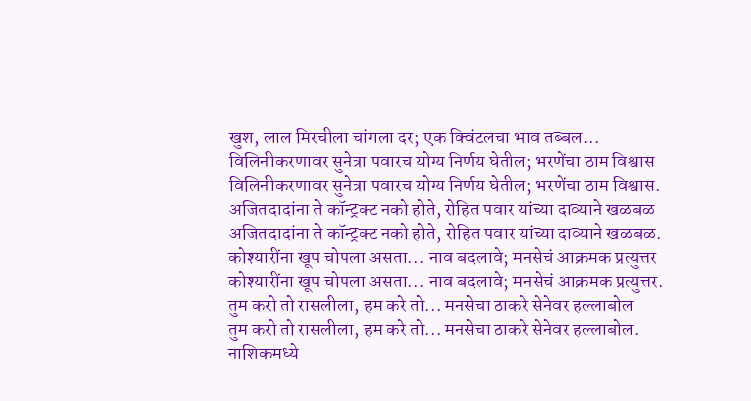खुश, लाल मिरचीला चांगला दर; एक क्विंटलचा भाव तब्बल...
विलिनीकरणावर सुनेत्रा पवारच योग्य निर्णय घेतील; भरणेंचा ठाम विश्वास
विलिनीकरणावर सुनेत्रा पवारच योग्य निर्णय घेतील; भरणेंचा ठाम विश्वास.
अजितदादांना ते कॉन्ट्रक्ट नको होते, रोहित पवार यांच्या दाव्याने खळबळ
अजितदादांना ते कॉन्ट्रक्ट नको होते, रोहित पवार यांच्या दाव्याने खळबळ.
कोश्यारींना खूप चोपला असता... नाव बदलावे; मनसेचं आक्रमक प्रत्युत्तर
कोश्यारींना खूप चोपला असता... नाव बदलावे; मनसेचं आक्रमक प्रत्युत्तर.
तुम करो तो रासलीला, हम करे तो... मनसेचा ठाकरे सेनेवर हल्लाबोल
तुम करो तो रासलीला, हम करे तो... मनसेचा ठाकरे सेनेवर हल्लाबोल.
नाशिकमध्ये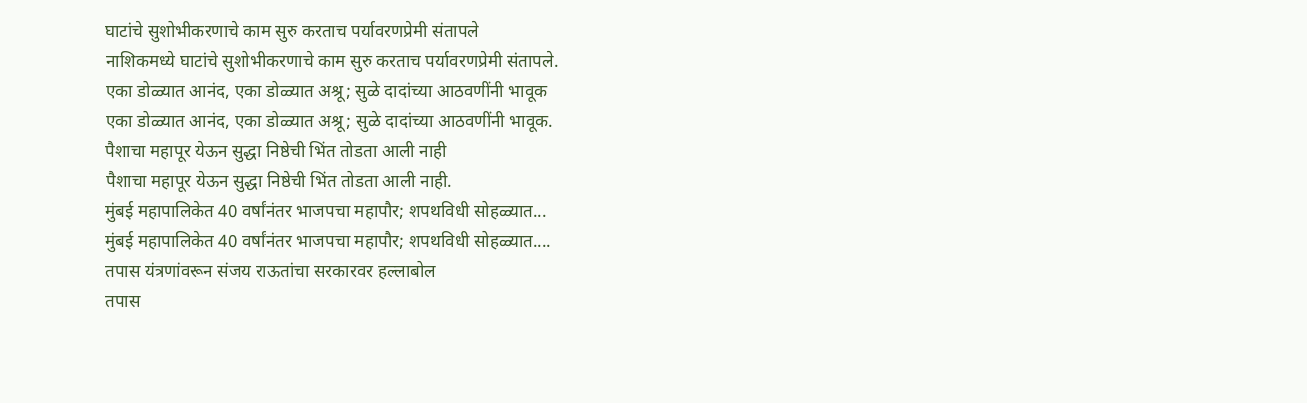घाटांचे सुशोभीकरणाचे काम सुरु करताच पर्यावरणप्रेमी संतापले
नाशिकमध्ये घाटांचे सुशोभीकरणाचे काम सुरु करताच पर्यावरणप्रेमी संतापले.
एका डोळ्यात आनंद, एका डोळ्यात अश्रू; सुळे दादांच्या आठवणींनी भावूक
एका डोळ्यात आनंद, एका डोळ्यात अश्रू; सुळे दादांच्या आठवणींनी भावूक.
पैशाचा महापूर येऊन सुद्धा निष्ठेची भिंत तोडता आली नाही
पैशाचा महापूर येऊन सुद्धा निष्ठेची भिंत तोडता आली नाही.
मुंबई महापालिकेत 40 वर्षांनंतर भाजपचा महापौर; शपथविधी सोहळ्यात...
मुंबई महापालिकेत 40 वर्षांनंतर भाजपचा महापौर; शपथविधी सोहळ्यात....
तपास यंत्रणांवरून संजय राऊतांचा सरकारवर हल्लाबोल
तपास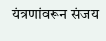यंत्रणांवरून संजय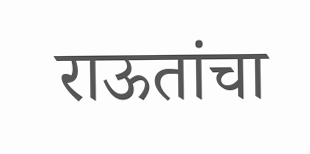राऊतांचा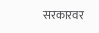सरकारवर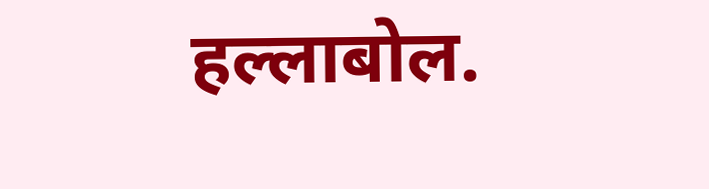हल्लाबोल.